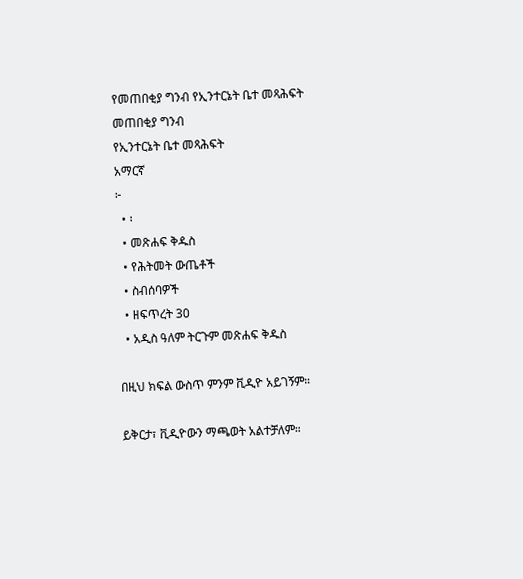የመጠበቂያ ግንብ የኢንተርኔት ቤተ መጻሕፍት
መጠበቂያ ግንብ
የኢንተርኔት ቤተ መጻሕፍት
አማርኛ
፦
  • ፡
  • መጽሐፍ ቅዱስ
  • የሕትመት ውጤቶች
  • ስብሰባዎች
  • ዘፍጥረት 30
  • አዲስ ዓለም ትርጉም መጽሐፍ ቅዱስ

በዚህ ክፍል ውስጥ ምንም ቪዲዮ አይገኝም።

ይቅርታ፣ ቪዲዮውን ማጫወት አልተቻለም።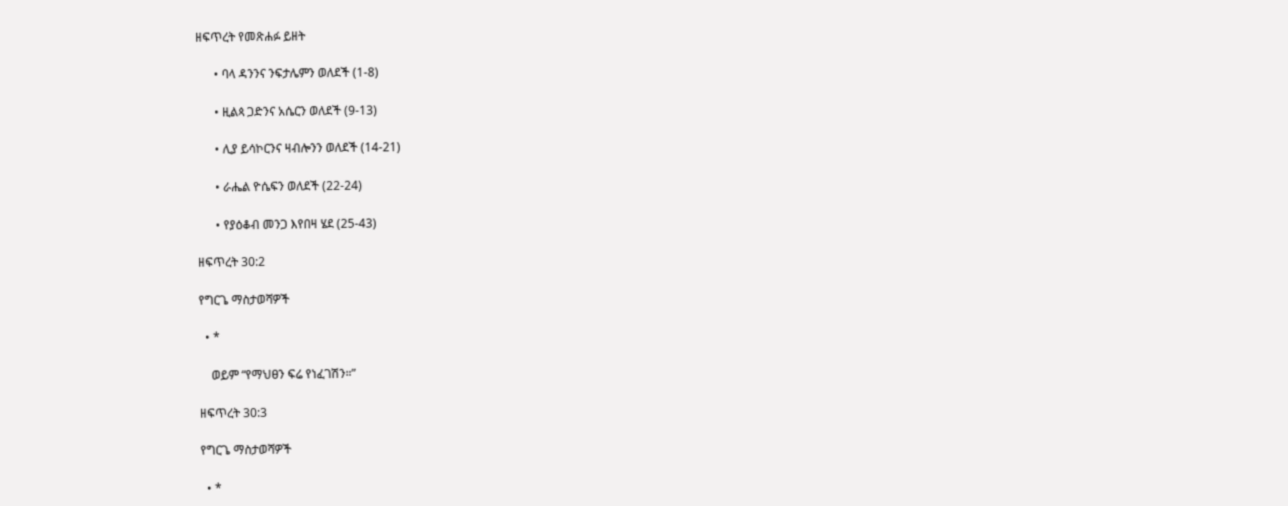ዘፍጥረት የመጽሐፉ ይዘት

      • ባላ ዳንንና ንፍታሌምን ወለደች (1-8)

      • ዚልጳ ጋድንና አሴርን ወለደች (9-13)

      • ሊያ ይሳኮርንና ዛብሎንን ወለደች (14-21)

      • ራሔል ዮሴፍን ወለደች (22-24)

      • የያዕቆብ መንጋ እየበዛ ሄደ (25-43)

ዘፍጥረት 30:2

የግርጌ ማስታወሻዎች

  • *

    ወይም “የማህፀን ፍሬ የነፈገሽን።”

ዘፍጥረት 30:3

የግርጌ ማስታወሻዎች

  • *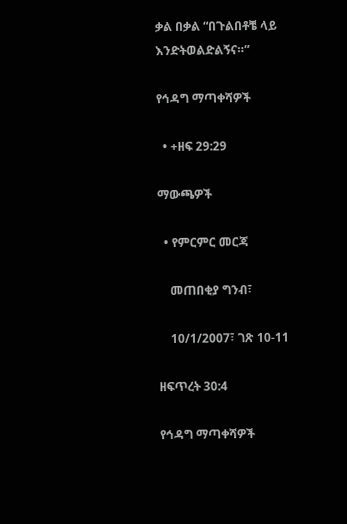ቃል በቃል “በጉልበቶቼ ላይ እንድትወልድልኝና።”

የኅዳግ ማጣቀሻዎች

  • +ዘፍ 29:29

ማውጫዎች

  • የምርምር መርጃ

    መጠበቂያ ግንብ፣

    10/1/2007፣ ገጽ 10-11

ዘፍጥረት 30:4

የኅዳግ ማጣቀሻዎች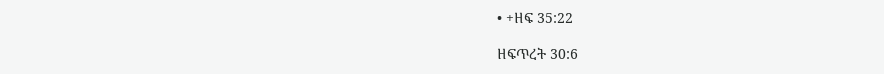• +ዘፍ 35:22

ዘፍጥረት 30:6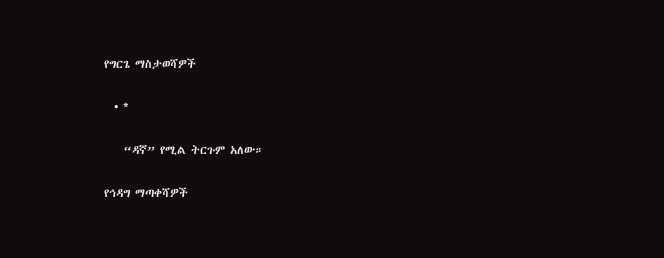የግርጌ ማስታወሻዎች

  • *

    “ዳኛ” የሚል ትርጉም አለው።

የኅዳግ ማጣቀሻዎች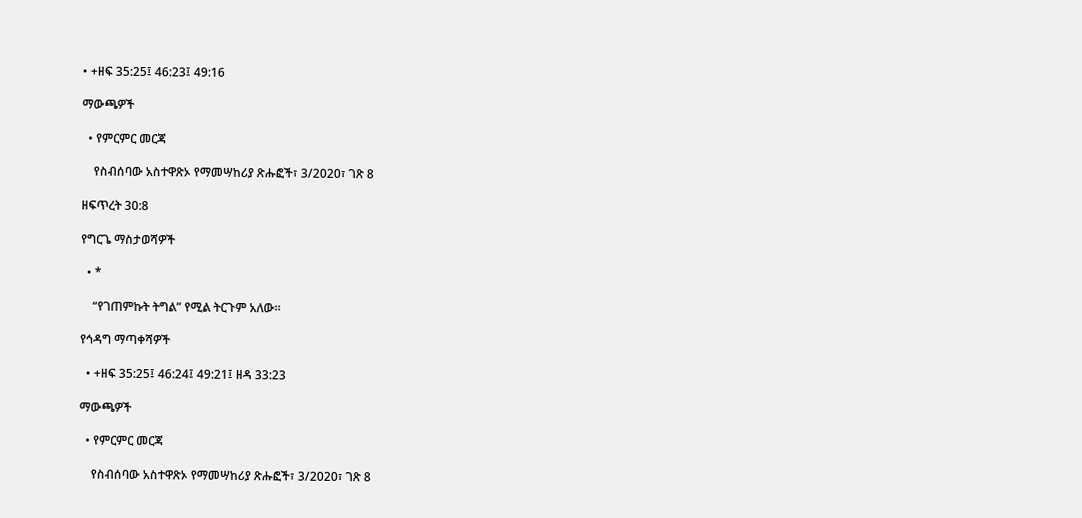• +ዘፍ 35:25፤ 46:23፤ 49:16

ማውጫዎች

  • የምርምር መርጃ

    የስብሰባው አስተዋጽኦ የማመሣከሪያ ጽሑፎች፣ 3/2020፣ ገጽ 8

ዘፍጥረት 30:8

የግርጌ ማስታወሻዎች

  • *

    “የገጠምኩት ትግል” የሚል ትርጉም አለው።

የኅዳግ ማጣቀሻዎች

  • +ዘፍ 35:25፤ 46:24፤ 49:21፤ ዘዳ 33:23

ማውጫዎች

  • የምርምር መርጃ

    የስብሰባው አስተዋጽኦ የማመሣከሪያ ጽሑፎች፣ 3/2020፣ ገጽ 8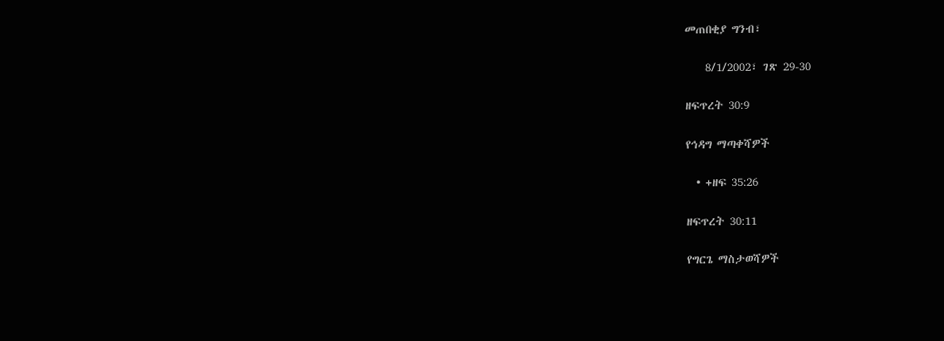መጠበቂያ ግንብ፣

    8/1/2002፣ ገጽ 29-30

ዘፍጥረት 30:9

የኅዳግ ማጣቀሻዎች

  • +ዘፍ 35:26

ዘፍጥረት 30:11

የግርጌ ማስታወሻዎች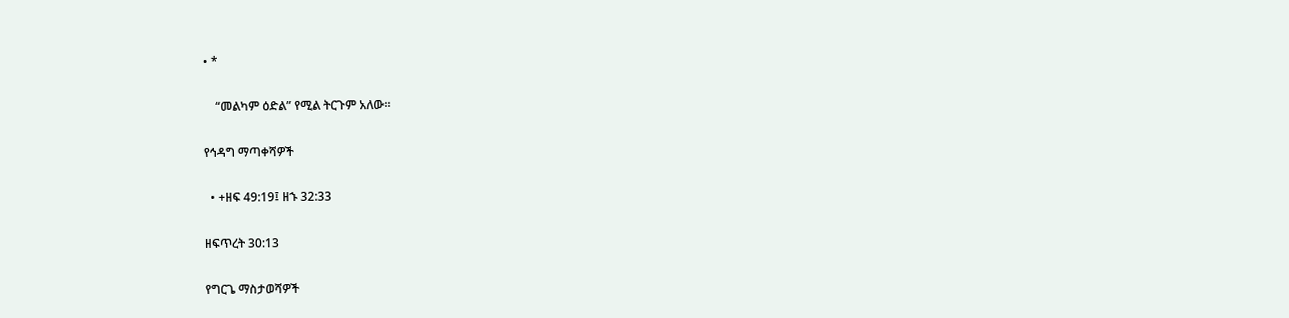• *

    “መልካም ዕድል” የሚል ትርጉም አለው።

የኅዳግ ማጣቀሻዎች

  • +ዘፍ 49:19፤ ዘኁ 32:33

ዘፍጥረት 30:13

የግርጌ ማስታወሻዎች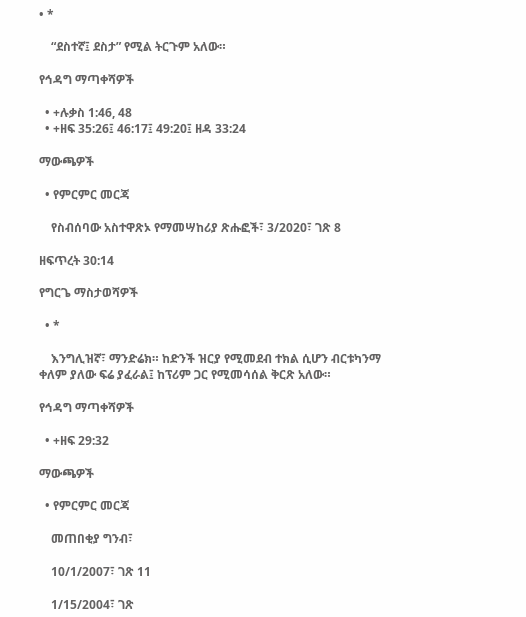• *

    “ደስተኛ፤ ደስታ” የሚል ትርጉም አለው።

የኅዳግ ማጣቀሻዎች

  • +ሉቃስ 1:46, 48
  • +ዘፍ 35:26፤ 46:17፤ 49:20፤ ዘዳ 33:24

ማውጫዎች

  • የምርምር መርጃ

    የስብሰባው አስተዋጽኦ የማመሣከሪያ ጽሑፎች፣ 3/2020፣ ገጽ 8

ዘፍጥረት 30:14

የግርጌ ማስታወሻዎች

  • *

    እንግሊዝኛ፣ ማንድሬክ። ከድንች ዝርያ የሚመደብ ተክል ሲሆን ብርቱካንማ ቀለም ያለው ፍሬ ያፈራል፤ ከፕሪም ጋር የሚመሳሰል ቅርጽ አለው።

የኅዳግ ማጣቀሻዎች

  • +ዘፍ 29:32

ማውጫዎች

  • የምርምር መርጃ

    መጠበቂያ ግንብ፣

    10/1/2007፣ ገጽ 11

    1/15/2004፣ ገጽ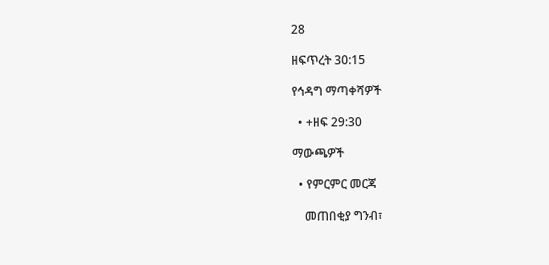28

ዘፍጥረት 30:15

የኅዳግ ማጣቀሻዎች

  • +ዘፍ 29:30

ማውጫዎች

  • የምርምር መርጃ

    መጠበቂያ ግንብ፣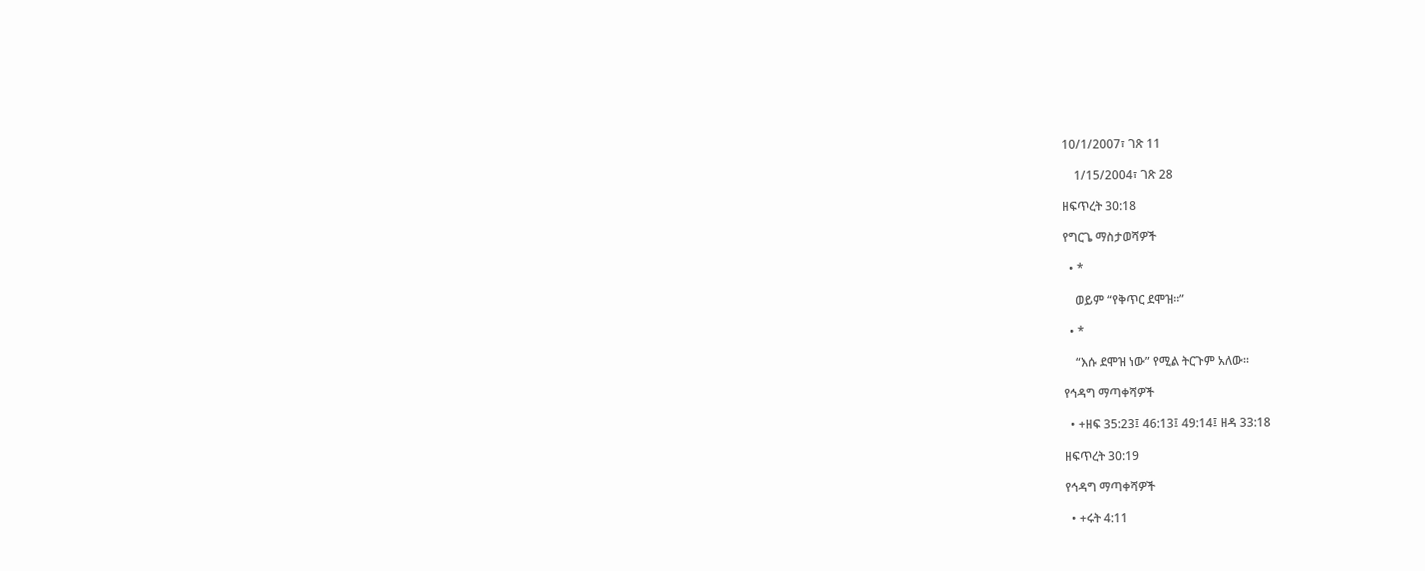10/1/2007፣ ገጽ 11

    1/15/2004፣ ገጽ 28

ዘፍጥረት 30:18

የግርጌ ማስታወሻዎች

  • *

    ወይም “የቅጥር ደሞዝ።”

  • *

    “እሱ ደሞዝ ነው” የሚል ትርጉም አለው።

የኅዳግ ማጣቀሻዎች

  • +ዘፍ 35:23፤ 46:13፤ 49:14፤ ዘዳ 33:18

ዘፍጥረት 30:19

የኅዳግ ማጣቀሻዎች

  • +ሩት 4:11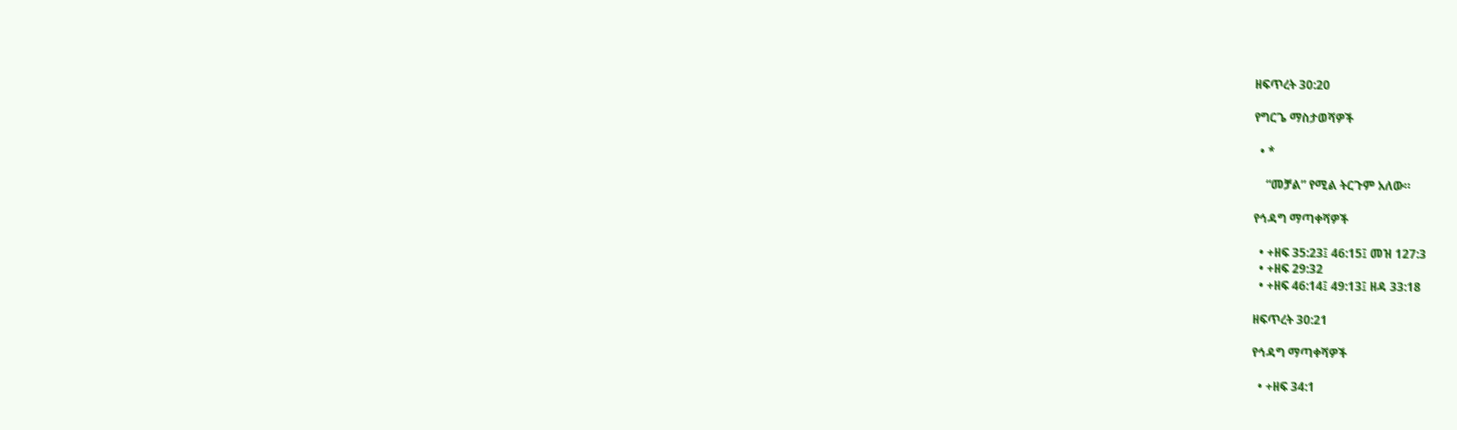ዘፍጥረት 30:20

የግርጌ ማስታወሻዎች

  • *

    “መቻል” የሚል ትርጉም አለው።

የኅዳግ ማጣቀሻዎች

  • +ዘፍ 35:23፤ 46:15፤ መዝ 127:3
  • +ዘፍ 29:32
  • +ዘፍ 46:14፤ 49:13፤ ዘዳ 33:18

ዘፍጥረት 30:21

የኅዳግ ማጣቀሻዎች

  • +ዘፍ 34:1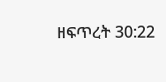ዘፍጥረት 30:22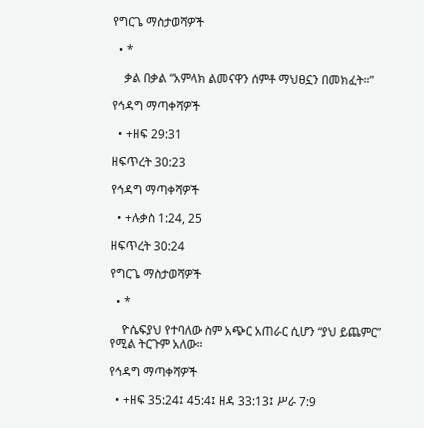የግርጌ ማስታወሻዎች

  • *

    ቃል በቃል “አምላክ ልመናዋን ሰምቶ ማህፀኗን በመክፈት።”

የኅዳግ ማጣቀሻዎች

  • +ዘፍ 29:31

ዘፍጥረት 30:23

የኅዳግ ማጣቀሻዎች

  • +ሉቃስ 1:24, 25

ዘፍጥረት 30:24

የግርጌ ማስታወሻዎች

  • *

    ዮሴፍያህ የተባለው ስም አጭር አጠራር ሲሆን “ያህ ይጨምር” የሚል ትርጉም አለው።

የኅዳግ ማጣቀሻዎች

  • +ዘፍ 35:24፤ 45:4፤ ዘዳ 33:13፤ ሥራ 7:9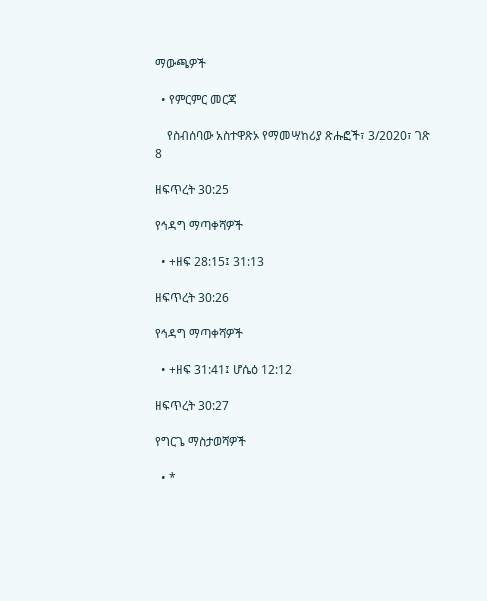ማውጫዎች

  • የምርምር መርጃ

    የስብሰባው አስተዋጽኦ የማመሣከሪያ ጽሑፎች፣ 3/2020፣ ገጽ 8

ዘፍጥረት 30:25

የኅዳግ ማጣቀሻዎች

  • +ዘፍ 28:15፤ 31:13

ዘፍጥረት 30:26

የኅዳግ ማጣቀሻዎች

  • +ዘፍ 31:41፤ ሆሴዕ 12:12

ዘፍጥረት 30:27

የግርጌ ማስታወሻዎች

  • *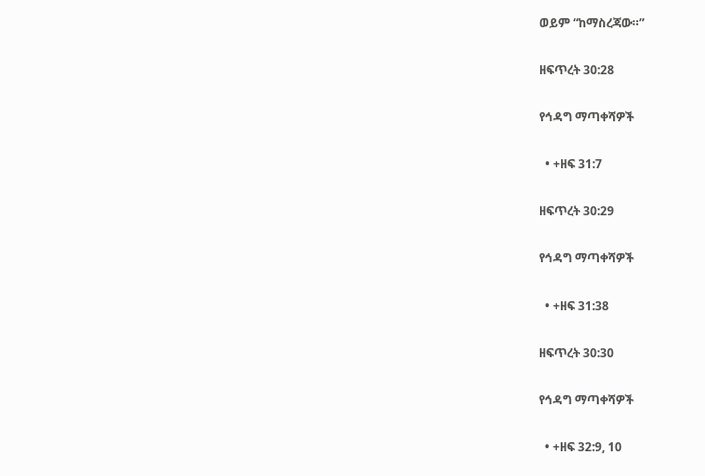ወይም “ከማስረጃው።”

ዘፍጥረት 30:28

የኅዳግ ማጣቀሻዎች

  • +ዘፍ 31:7

ዘፍጥረት 30:29

የኅዳግ ማጣቀሻዎች

  • +ዘፍ 31:38

ዘፍጥረት 30:30

የኅዳግ ማጣቀሻዎች

  • +ዘፍ 32:9, 10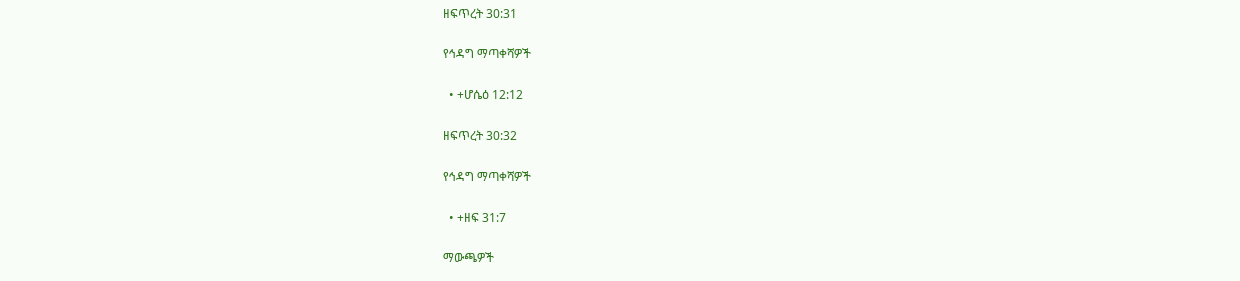ዘፍጥረት 30:31

የኅዳግ ማጣቀሻዎች

  • +ሆሴዕ 12:12

ዘፍጥረት 30:32

የኅዳግ ማጣቀሻዎች

  • +ዘፍ 31:7

ማውጫዎች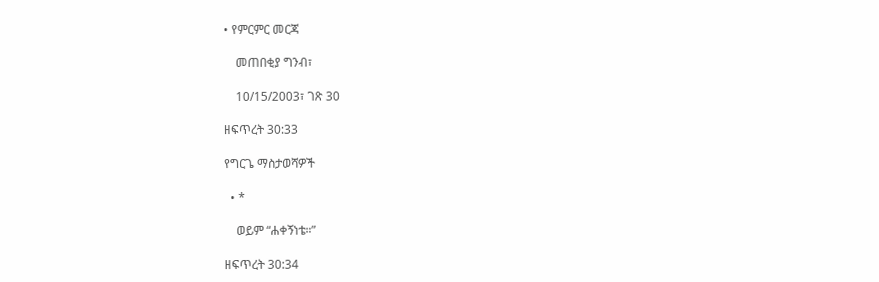• የምርምር መርጃ

    መጠበቂያ ግንብ፣

    10/15/2003፣ ገጽ 30

ዘፍጥረት 30:33

የግርጌ ማስታወሻዎች

  • *

    ወይም “ሐቀኝነቴ።”

ዘፍጥረት 30:34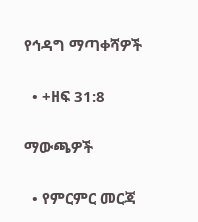የኅዳግ ማጣቀሻዎች

  • +ዘፍ 31:8

ማውጫዎች

  • የምርምር መርጃ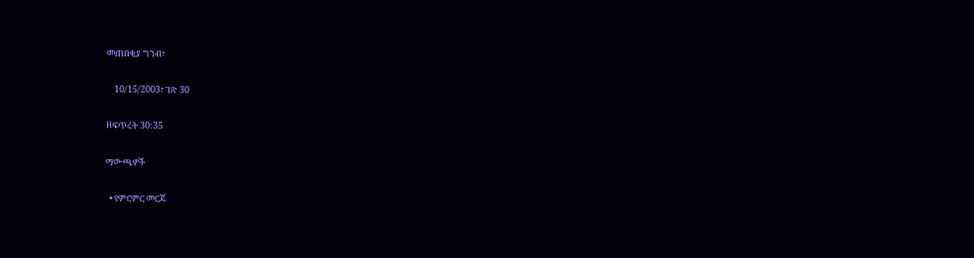መጠበቂያ ግንብ፣

    10/15/2003፣ ገጽ 30

ዘፍጥረት 30:35

ማውጫዎች

  • የምርምር መርጃ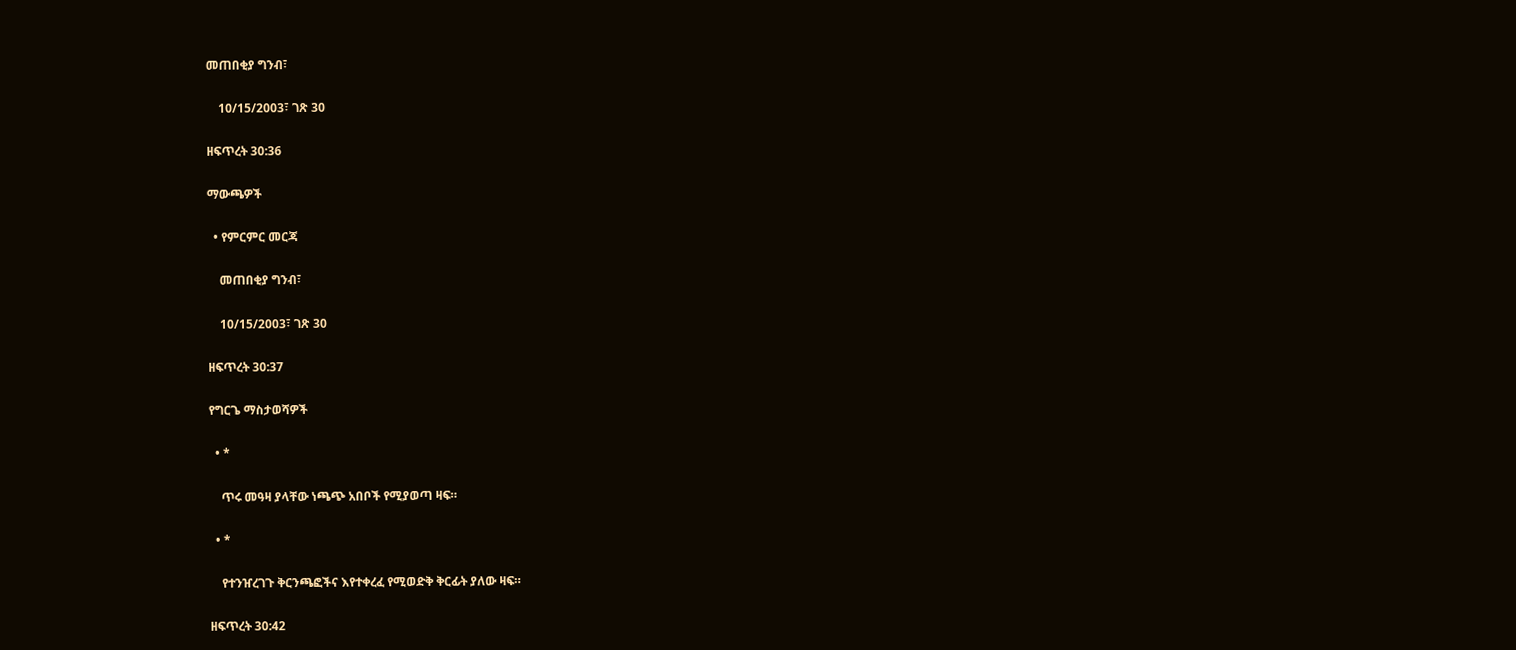መጠበቂያ ግንብ፣

    10/15/2003፣ ገጽ 30

ዘፍጥረት 30:36

ማውጫዎች

  • የምርምር መርጃ

    መጠበቂያ ግንብ፣

    10/15/2003፣ ገጽ 30

ዘፍጥረት 30:37

የግርጌ ማስታወሻዎች

  • *

    ጥሩ መዓዛ ያላቸው ነጫጭ አበቦች የሚያወጣ ዛፍ።

  • *

    የተንዠረገጉ ቅርንጫፎችና እየተቀረፈ የሚወድቅ ቅርፊት ያለው ዛፍ።

ዘፍጥረት 30:42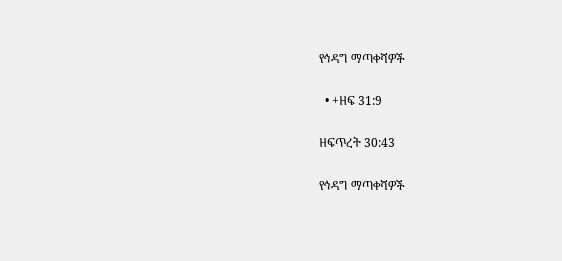የኅዳግ ማጣቀሻዎች

  • +ዘፍ 31:9

ዘፍጥረት 30:43

የኅዳግ ማጣቀሻዎች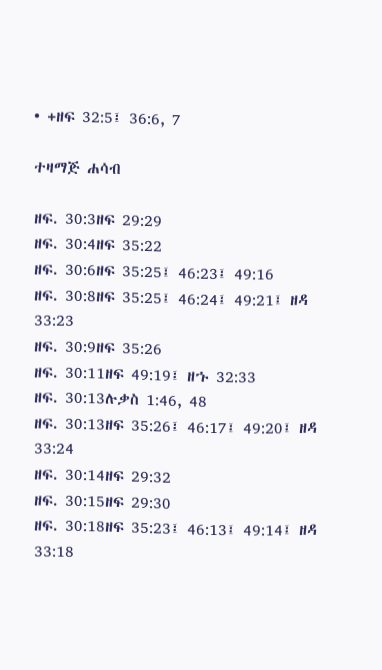• +ዘፍ 32:5፤ 36:6, 7

ተዛማጅ ሐሳብ

ዘፍ. 30:3ዘፍ 29:29
ዘፍ. 30:4ዘፍ 35:22
ዘፍ. 30:6ዘፍ 35:25፤ 46:23፤ 49:16
ዘፍ. 30:8ዘፍ 35:25፤ 46:24፤ 49:21፤ ዘዳ 33:23
ዘፍ. 30:9ዘፍ 35:26
ዘፍ. 30:11ዘፍ 49:19፤ ዘኁ 32:33
ዘፍ. 30:13ሉቃስ 1:46, 48
ዘፍ. 30:13ዘፍ 35:26፤ 46:17፤ 49:20፤ ዘዳ 33:24
ዘፍ. 30:14ዘፍ 29:32
ዘፍ. 30:15ዘፍ 29:30
ዘፍ. 30:18ዘፍ 35:23፤ 46:13፤ 49:14፤ ዘዳ 33:18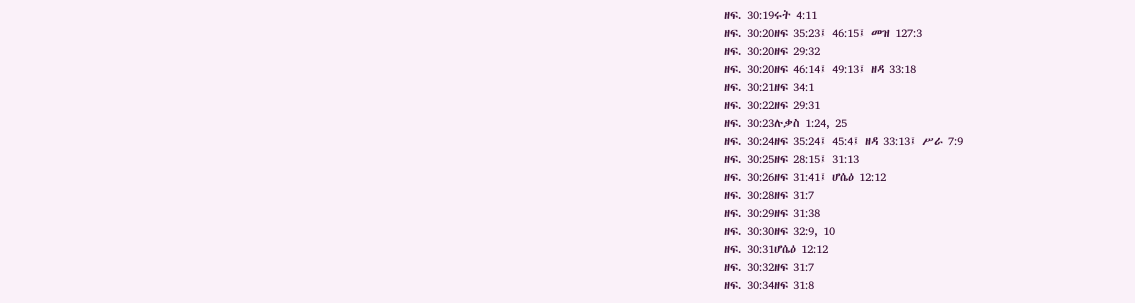ዘፍ. 30:19ሩት 4:11
ዘፍ. 30:20ዘፍ 35:23፤ 46:15፤ መዝ 127:3
ዘፍ. 30:20ዘፍ 29:32
ዘፍ. 30:20ዘፍ 46:14፤ 49:13፤ ዘዳ 33:18
ዘፍ. 30:21ዘፍ 34:1
ዘፍ. 30:22ዘፍ 29:31
ዘፍ. 30:23ሉቃስ 1:24, 25
ዘፍ. 30:24ዘፍ 35:24፤ 45:4፤ ዘዳ 33:13፤ ሥራ 7:9
ዘፍ. 30:25ዘፍ 28:15፤ 31:13
ዘፍ. 30:26ዘፍ 31:41፤ ሆሴዕ 12:12
ዘፍ. 30:28ዘፍ 31:7
ዘፍ. 30:29ዘፍ 31:38
ዘፍ. 30:30ዘፍ 32:9, 10
ዘፍ. 30:31ሆሴዕ 12:12
ዘፍ. 30:32ዘፍ 31:7
ዘፍ. 30:34ዘፍ 31:8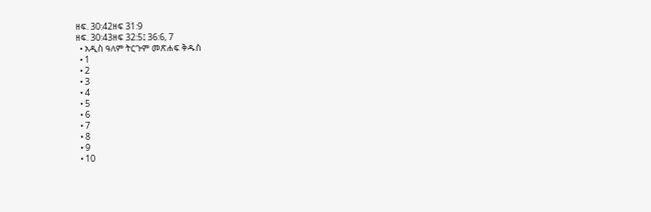ዘፍ. 30:42ዘፍ 31:9
ዘፍ. 30:43ዘፍ 32:5፤ 36:6, 7
  • አዲስ ዓለም ትርጉም መጽሐፍ ቅዱስ
  • 1
  • 2
  • 3
  • 4
  • 5
  • 6
  • 7
  • 8
  • 9
  • 10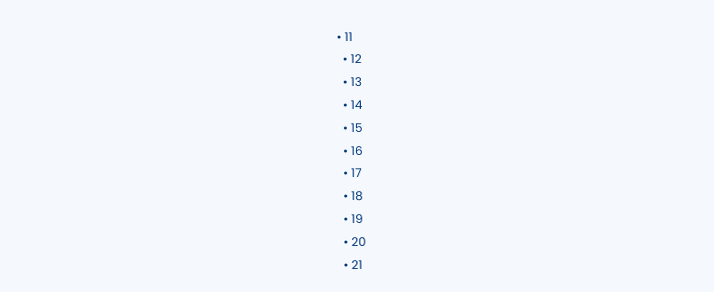• 11
  • 12
  • 13
  • 14
  • 15
  • 16
  • 17
  • 18
  • 19
  • 20
  • 21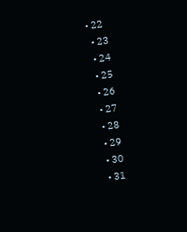• 22
  • 23
  • 24
  • 25
  • 26
  • 27
  • 28
  • 29
  • 30
  • 31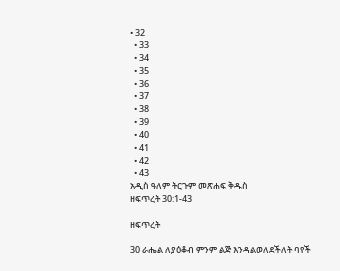• 32
  • 33
  • 34
  • 35
  • 36
  • 37
  • 38
  • 39
  • 40
  • 41
  • 42
  • 43
አዲስ ዓለም ትርጉም መጽሐፍ ቅዱስ
ዘፍጥረት 30:1-43

ዘፍጥረት

30 ራሔል ለያዕቆብ ምንም ልጅ እንዳልወለደችለት ባየች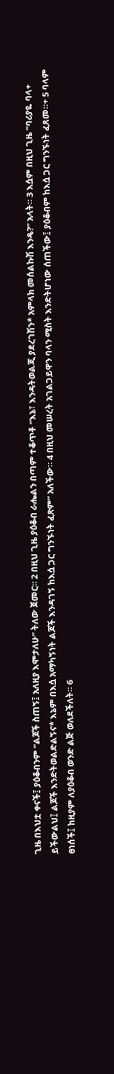ጊዜ በእህቷ ቀናች፤ ያዕቆብንም “ልጆች ስጠኝ፤ አለዚያ እሞታለሁ” ትለው ጀመር። 2 በዚህ ጊዜ ያዕቆብ ራሔልን በጣም ተቆጥቶ “እኔ፣ እንዳትወልጂ ያደረገሽን* አምላክ መሰልኩሽ እንዴ?” አላት። 3 እሷም በዚህ ጊዜ “ባሪያዬ ባላ+ ይችውልህ፤ ልጆች እንድትወልድልኝና* እኔም በእሷ አማካኝነት ልጆች እንዳገኝ ከእሷ ጋር ግንኙነት ፈጽም” አለችው። 4 በዚህ መሠረት አገልጋይዋን ባላን ሚስት እንድትሆነው ሰጠችው፤ ያዕቆብም ከእሷ ጋር ግንኙነት ፈጸመ።+ 5 ባላም ፀነሰች፤ ከዚያም ለያዕቆብ ወንድ ልጅ ወለደችለት። 6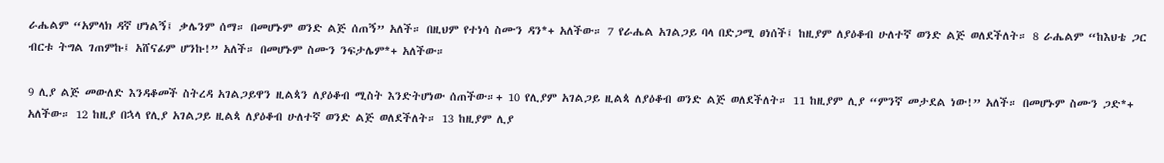ራሔልም “አምላክ ዳኛ ሆነልኝ፤ ቃሌንም ሰማ። በመሆኑም ወንድ ልጅ ሰጠኝ” አለች። በዚህም የተነሳ ስሙን ዳን*+ አለችው። 7 የራሔል አገልጋይ ባላ በድጋሚ ፀነሰች፤ ከዚያም ለያዕቆብ ሁለተኛ ወንድ ልጅ ወለደችለት። 8 ራሔልም “ከእህቴ ጋር ብርቱ ትግል ገጠምኩ፤ አሸናፊም ሆንኩ!” አለች። በመሆኑም ስሙን ንፍታሌም*+ አለችው።

9 ሊያ ልጅ መውለድ እንዳቆመች ስትረዳ አገልጋይዋን ዚልጳን ለያዕቆብ ሚስት እንድትሆነው ሰጠችው።+ 10 የሊያም አገልጋይ ዚልጳ ለያዕቆብ ወንድ ልጅ ወለደችለት። 11 ከዚያም ሊያ “ምንኛ መታደል ነው!” አለች። በመሆኑም ስሙን ጋድ*+ አለችው። 12 ከዚያ በኋላ የሊያ አገልጋይ ዚልጳ ለያዕቆብ ሁለተኛ ወንድ ልጅ ወለደችለት። 13 ከዚያም ሊያ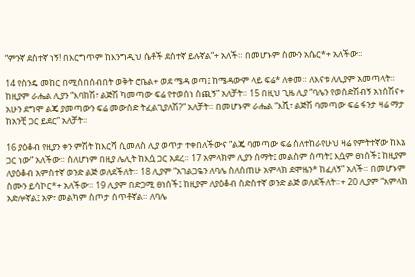“ምንኛ ደስተኛ ነኝ! በእርግጥም ከእንግዲህ ሴቶች ደስተኛ ይሉኛል”+ አለች። በመሆኑም ስሙን አሴር*+ አለችው።

14 የስንዴ መከር በሚሰበሰብበት ወቅት ሮቤል+ ወደ ሜዳ ወጣ፤ ከሜዳውም ላይ ፍሬ* ለቀመ። ለእናቱ ለሊያም አመጣላት። ከዚያም ራሔል ሊያን “እባክሽ፣ ልጅሽ ካመጣው ፍሬ የተወሰነ ስጪኝ” አለቻት። 15 በዚህ ጊዜ ሊያ “ባሌን የወሰድሽብኝ አነሰሽና+ አሁን ደግሞ ልጄ ያመጣውን ፍሬ መውሰድ ትፈልጊያለሽ?” አለቻት። በመሆኑም ራሔል “እሺ፣ ልጅሽ ባመጣው ፍሬ ፋንታ ዛሬ ማታ ከአንቺ ጋር ይደር” አለቻት።

16 ያዕቆብ የዚያን ቀን ምሽት ከእርሻ ሲመለስ ሊያ ወጥታ ተቀበለችውና “ልጄ ባመጣው ፍሬ ስለተከራየሁህ ዛሬ የምትተኛው ከእኔ ጋር ነው” አለችው። ስለሆነም በዚያ ሌሊት ከእሷ ጋር አደረ። 17 አምላክም ሊያን ሰማት፤ መልስም ሰጣት፤ እሷም ፀነሰች፤ ከዚያም ለያዕቆብ አምስተኛ ወንድ ልጅ ወለደችለት። 18 ሊያም “አገልጋዬን ለባሌ ስለሰጠሁ አምላክ ደሞዜን* ከፈለኝ” አለች። በመሆኑም ስሙን ይሳኮር*+ አለችው። 19 ሊያም በድጋሚ ፀነሰች፤ ከዚያም ለያዕቆብ ስድስተኛ ወንድ ልጅ ወለደችለት።+ 20 ሊያም “አምላክ አድሎኛል፤ አዎ፣ መልካም ስጦታ ሰጥቶኛል። ለባሌ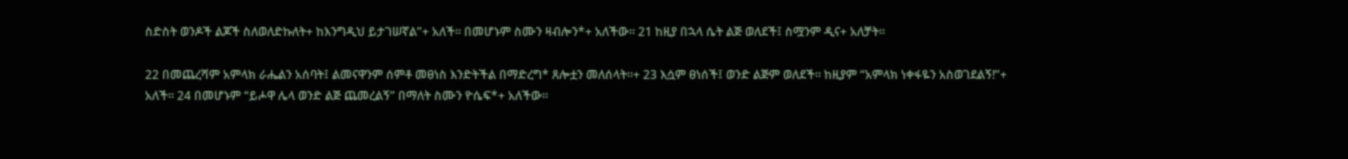ስድስት ወንዶች ልጆች ስለወለድኩለት+ ከእንግዲህ ይታገሠኛል”+ አለች። በመሆኑም ስሙን ዛብሎን*+ አለችው። 21 ከዚያ በኋላ ሴት ልጅ ወለደች፤ ስሟንም ዲና+ አለቻት።

22 በመጨረሻም አምላክ ራሔልን አሰባት፤ ልመናዋንም ሰምቶ መፀነስ እንድትችል በማድረግ* ጸሎቷን መለሰላት።+ 23 እሷም ፀነሰች፤ ወንድ ልጅም ወለደች። ከዚያም “አምላክ ነቀፋዬን አስወገደልኝ!”+ አለች። 24 በመሆኑም “ይሖዋ ሌላ ወንድ ልጅ ጨመረልኝ” በማለት ስሙን ዮሴፍ*+ አለችው።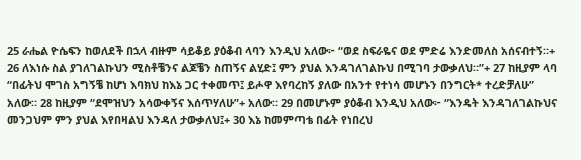25 ራሔል ዮሴፍን ከወለደች በኋላ ብዙም ሳይቆይ ያዕቆብ ላባን እንዲህ አለው፦ “ወደ ስፍራዬና ወደ ምድሬ እንድመለስ አሰናብተኝ።+ 26 ለእነሱ ስል ያገለገልኩህን ሚስቶቼንና ልጆቼን ስጠኝና ልሂድ፤ ምን ያህል እንዳገለገልኩህ በሚገባ ታውቃለህ።”+ 27 ከዚያም ላባ “በፊትህ ሞገስ አግኝቼ ከሆነ እባክህ ከእኔ ጋር ተቀመጥ፤ ይሖዋ እየባረከኝ ያለው በአንተ የተነሳ መሆኑን በንግርት* ተረድቻለሁ” አለው። 28 ከዚያም “ደሞዝህን አሳውቀኝና እሰጥሃለሁ”+ አለው። 29 በመሆኑም ያዕቆብ እንዲህ አለው፦ “እንዴት እንዳገለገልኩህና መንጋህም ምን ያህል እየበዛልህ እንዳለ ታውቃለህ፤+ 30 እኔ ከመምጣቴ በፊት የነበረህ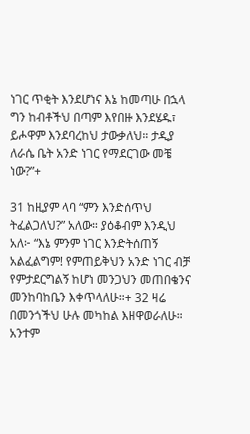ነገር ጥቂት እንደሆነና እኔ ከመጣሁ በኋላ ግን ከብቶችህ በጣም እየበዙ እንደሄዱ፣ ይሖዋም እንደባረከህ ታውቃለህ። ታዲያ ለራሴ ቤት አንድ ነገር የማደርገው መቼ ነው?”+

31 ከዚያም ላባ “ምን እንድሰጥህ ትፈልጋለህ?” አለው። ያዕቆብም እንዲህ አለ፦ “እኔ ምንም ነገር እንድትሰጠኝ አልፈልግም! የምጠይቅህን አንድ ነገር ብቻ የምታደርግልኝ ከሆነ መንጋህን መጠበቄንና መንከባከቤን እቀጥላለሁ።+ 32 ዛሬ በመንጎችህ ሁሉ መካከል እዘዋወራለሁ። አንተም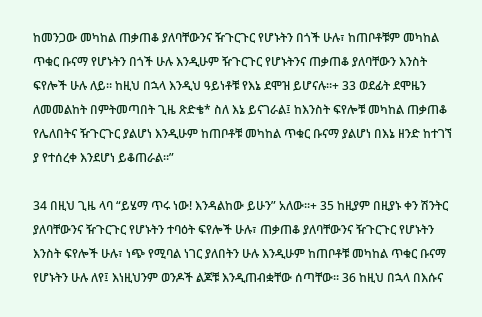ከመንጋው መካከል ጠቃጠቆ ያለባቸውንና ዥጉርጉር የሆኑትን በጎች ሁሉ፣ ከጠቦቶቹም መካከል ጥቁር ቡናማ የሆኑትን በጎች ሁሉ እንዲሁም ዥጉርጉር የሆኑትንና ጠቃጠቆ ያለባቸውን እንስት ፍየሎች ሁሉ ለይ። ከዚህ በኋላ እንዲህ ዓይነቶቹ የእኔ ደሞዝ ይሆናሉ።+ 33 ወደፊት ደሞዜን ለመመልከት በምትመጣበት ጊዜ ጽድቄ* ስለ እኔ ይናገራል፤ ከእንስት ፍየሎቹ መካከል ጠቃጠቆ የሌለበትና ዥጉርጉር ያልሆነ እንዲሁም ከጠቦቶቹ መካከል ጥቁር ቡናማ ያልሆነ በእኔ ዘንድ ከተገኘ ያ የተሰረቀ እንደሆነ ይቆጠራል።”

34 በዚህ ጊዜ ላባ “ይሄማ ጥሩ ነው! እንዳልከው ይሁን” አለው።+ 35 ከዚያም በዚያኑ ቀን ሽንትር ያለባቸውንና ዥጉርጉር የሆኑትን ተባዕት ፍየሎች ሁሉ፣ ጠቃጠቆ ያለባቸውንና ዥጉርጉር የሆኑትን እንስት ፍየሎች ሁሉ፣ ነጭ የሚባል ነገር ያለበትን ሁሉ እንዲሁም ከጠቦቶቹ መካከል ጥቁር ቡናማ የሆኑትን ሁሉ ለየ፤ እነዚህንም ወንዶች ልጆቹ እንዲጠብቋቸው ሰጣቸው። 36 ከዚህ በኋላ በእሱና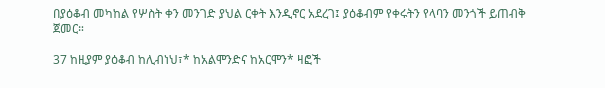በያዕቆብ መካከል የሦስት ቀን መንገድ ያህል ርቀት እንዲኖር አደረገ፤ ያዕቆብም የቀሩትን የላባን መንጎች ይጠብቅ ጀመር።

37 ከዚያም ያዕቆብ ከሊብነህ፣* ከአልሞንድና ከአርሞን* ዛፎች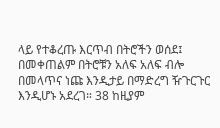ላይ የተቆረጡ እርጥብ በትሮችን ወሰደ፤ በመቀጠልም በትሮቹን አለፍ አለፍ ብሎ በመላጥና ነጩ እንዲታይ በማድረግ ዥጉርጉር እንዲሆኑ አደረገ። 38 ከዚያም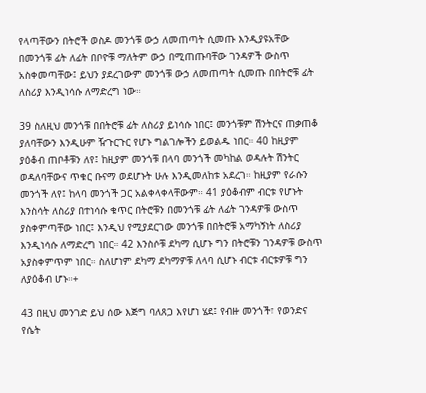የላጣቸውን በትሮች ወስዶ መንጎቹ ውኃ ለመጠጣት ሲመጡ እንዲያዩአቸው በመንጎቹ ፊት ለፊት በቦዮቹ ማለትም ውኃ በሚጠጡባቸው ገንዳዎች ውስጥ አስቀመጣቸው፤ ይህን ያደረገውም መንጎቹ ውኃ ለመጠጣት ሲመጡ በበትሮቹ ፊት ለስሪያ እንዲነሳሱ ለማድረግ ነው።

39 ስለዚህ መንጎቹ በበትሮቹ ፊት ለስሪያ ይነሳሱ ነበር፤ መንጎቹም ሽንትርና ጠቃጠቆ ያለባቸውን እንዲሁም ዥጉርጉር የሆኑ ግልገሎችን ይወልዱ ነበር። 40 ከዚያም ያዕቆብ ጠቦቶቹን ለየ፤ ከዚያም መንጎቹ በላባ መንጎች መካከል ወዳሉት ሽንትር ወዳለባቸውና ጥቁር ቡናማ ወደሆኑት ሁሉ እንዲመለከቱ አደረገ። ከዚያም የራሱን መንጎች ለየ፤ ከላባ መንጎች ጋር አልቀላቀላቸውም። 41 ያዕቆብም ብርቱ የሆኑት እንስሳት ለስሪያ በተነሳሱ ቁጥር በትሮቹን በመንጎቹ ፊት ለፊት ገንዳዎቹ ውስጥ ያስቀምጣቸው ነበር፤ እንዲህ የሚያደርገው መንጎቹ በበትሮቹ አማካኝነት ለስሪያ እንዲነሳሱ ለማድረግ ነበር። 42 እንስሶቹ ደካማ ሲሆኑ ግን በትሮቹን ገንዳዎቹ ውስጥ አያስቀምጥም ነበር። ስለሆነም ደካማ ደካማዎቹ ለላባ ሲሆኑ ብርቱ ብርቱዎቹ ግን ለያዕቆብ ሆኑ።+

43 በዚህ መንገድ ይህ ሰው እጅግ ባለጸጋ እየሆነ ሄደ፤ የብዙ መንጎች፣ የወንድና የሴት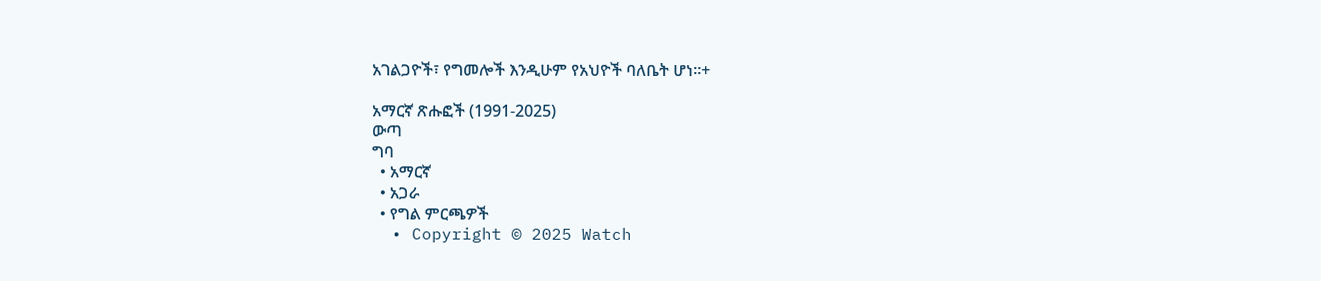አገልጋዮች፣ የግመሎች እንዲሁም የአህዮች ባለቤት ሆነ።+

አማርኛ ጽሑፎች (1991-2025)
ውጣ
ግባ
  • አማርኛ
  • አጋራ
  • የግል ምርጫዎች
  • Copyright © 2025 Watch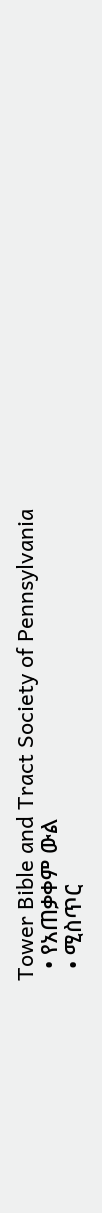Tower Bible and Tract Society of Pennsylvania
  • የአጠቃቀም ውል
  • ሚስጥር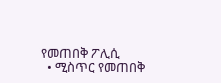የመጠበቅ ፖሊሲ
  • ሚስጥር የመጠበቅ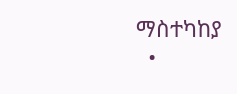ማስተካከያ
  •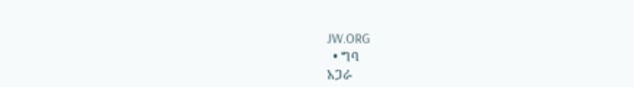JW.ORG
  • ግባ
አጋራ